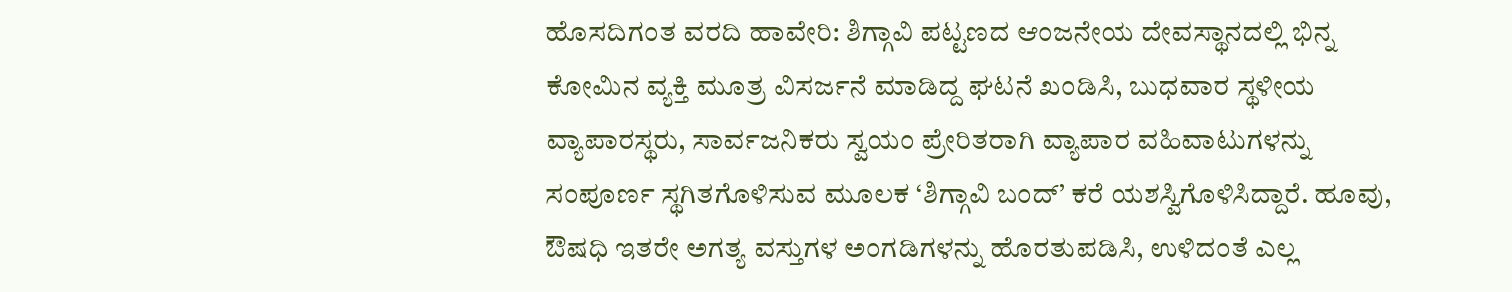ಹೊಸದಿಗಂತ ವರದಿ ಹಾವೇರಿ: ಶಿಗ್ಗಾವಿ ಪಟ್ಟಣದ ಆಂಜನೇಯ ದೇವಸ್ಥಾನದಲ್ಲಿ ಭಿನ್ನ ಕೋಮಿನ ವ್ಯಕ್ತಿ ಮೂತ್ರ ವಿಸರ್ಜನೆ ಮಾಡಿದ್ದ ಘಟನೆ ಖಂಡಿಸಿ, ಬುಧವಾರ ಸ್ಥಳೀಯ ವ್ಯಾಪಾರಸ್ಥರು, ಸಾರ್ವಜನಿಕರು ಸ್ವಯಂ ಪ್ರೇರಿತರಾಗಿ ವ್ಯಾಪಾರ ವಹಿವಾಟುಗಳನ್ನು ಸಂಪೂರ್ಣ ಸ್ಥಗಿತಗೊಳಿಸುವ ಮೂಲಕ ‘ಶಿಗ್ಗಾವಿ ಬಂದ್’ ಕರೆ ಯಶಸ್ವಿಗೊಳಿಸಿದ್ದಾರೆ. ಹೂವು, ಔಷಧಿ ಇತರೇ ಅಗತ್ಯ ವಸ್ತುಗಳ ಅಂಗಡಿಗಳನ್ನು ಹೊರತುಪಡಿಸಿ, ಉಳಿದಂತೆ ಎಲ್ಲ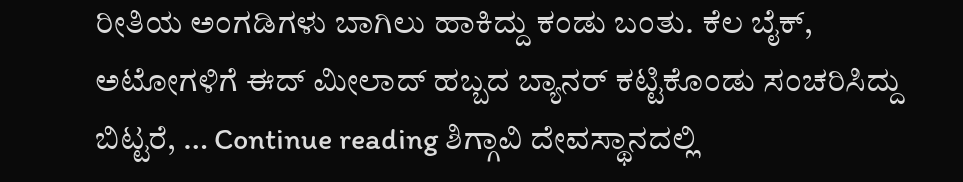ರೀತಿಯ ಅಂಗಡಿಗಳು ಬಾಗಿಲು ಹಾಕಿದ್ದು ಕಂಡು ಬಂತು. ಕೆಲ ಬೈಕ್, ಅಟೋಗಳಿಗೆ ಈದ್ ಮೀಲಾದ್ ಹಬ್ಬದ ಬ್ಯಾನರ್ ಕಟ್ಟಿಕೊಂಡು ಸಂಚರಿಸಿದ್ದು ಬಿಟ್ಟರೆ, … Continue reading ಶಿಗ್ಗಾವಿ ದೇವಸ್ಥಾನದಲ್ಲಿ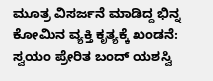ಮೂತ್ರ ವಿಸರ್ಜನೆ ಮಾಡಿದ್ದ ಭಿನ್ನ ಕೋಮಿನ ವ್ಯಕ್ತಿ ಕೃತ್ಯಕ್ಕೆ ಖಂಡನೆ: ಸ್ವಯಂ ಪ್ರೇರಿತ ಬಂದ್ ಯಶಸ್ವಿ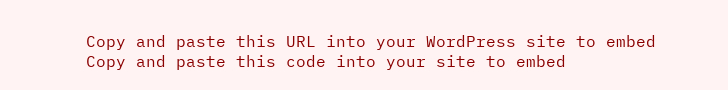Copy and paste this URL into your WordPress site to embed
Copy and paste this code into your site to embed